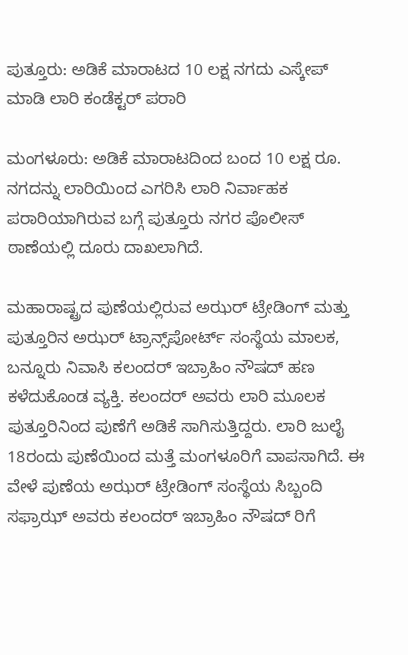ಪುತ್ತೂರು: ಅಡಿಕೆ ಮಾರಾಟದ 10 ಲಕ್ಷ ನಗದು ಎಸ್ಕೇಪ್ ಮಾಡಿ ಲಾರಿ ಕಂಡೆಕ್ಟರ್ ಪರಾರಿ

ಮಂಗಳೂರು: ಅಡಿಕೆ ಮಾರಾಟದಿಂದ ಬಂದ 10 ಲಕ್ಷ ರೂ. ನಗದನ್ನು ಲಾರಿಯಿಂದ ಎಗರಿಸಿ ಲಾರಿ ನಿರ್ವಾಹಕ ಪರಾರಿಯಾಗಿರುವ ಬಗ್ಗೆ ಪುತ್ತೂರು ನಗರ ಪೊಲೀಸ್ ಠಾಣೆಯಲ್ಲಿ ದೂರು ದಾಖಲಾಗಿದೆ.

ಮಹಾರಾಷ್ಟ್ರದ ಪುಣೆಯಲ್ಲಿರುವ ಅಝರ್ ಟ್ರೇಡಿಂಗ್ ಮತ್ತು ಪುತ್ತೂರಿನ ಅಝ‌ರ್ ಟ್ರಾನ್ಸ್‌ಪೋರ್ಟ್ ಸಂಸ್ಥೆಯ ಮಾಲಕ, ಬನ್ನೂರು ನಿವಾಸಿ ಕಲಂದರ್‌ ಇಬ್ರಾಹಿಂ ನೌಷದ್ ಹಣ ಕಳೆದುಕೊಂಡ ವ್ಯಕ್ತಿ. ಕಲಂದರ್ ಅವರು ಲಾರಿ ಮೂಲಕ ಪುತ್ತೂರಿನಿಂದ ಪುಣೆಗೆ ಅಡಿಕೆ ಸಾಗಿಸುತ್ತಿದ್ದರು. ಲಾರಿ ಜುಲೈ 18ರಂದು ಪುಣೆಯಿಂದ ಮತ್ತೆ ಮಂಗಳೂರಿಗೆ ವಾಪಸಾಗಿದೆ. ಈ ವೇಳೆ ಪುಣೆಯ ಅಝ‌ರ್ ಟ್ರೇಡಿಂಗ್‌ ಸಂಸ್ಥೆಯ ಸಿಬ್ಬಂದಿ ಸಫ್ರಾಝ್ ಅವರು ಕಲಂದರ್ ಇಬ್ರಾಹಿಂ ನೌಷದ್ ರಿಗೆ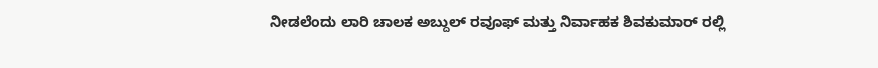ನೀಡಲೆಂದು ಲಾರಿ ಚಾಲಕ ಅಬ್ದುಲ್ ರವೂಫ್ ಮತ್ತು ನಿರ್ವಾಹಕ ಶಿವಕುಮಾರ್ ರಲ್ಲಿ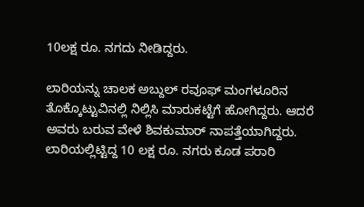10ಲಕ್ಷ ರೂ‌. ನಗದು ನೀಡಿದ್ದರು.

ಲಾರಿಯನ್ನು ಚಾಲಕ ಅಬ್ದುಲ್ ರವೂಫ್ ಮಂಗಳೂರಿನ ತೊಕ್ಕೊಟ್ಟುವಿನಲ್ಲಿ ನಿಲ್ಲಿಸಿ ಮಾರುಕಟ್ಟೆಗೆ ಹೋಗಿದ್ದರು. ಆದರೆ ಅವರು ಬರುವ ವೇಳೆ ಶಿವಕುಮಾರ್ ನಾಪತ್ತೆಯಾಗಿದ್ದರು. ಲಾರಿಯಲ್ಲಿಟ್ಟಿದ್ದ 10 ಲಕ್ಷ ರೂ‌. ನಗರು ಕೂಡ ಪರಾರಿ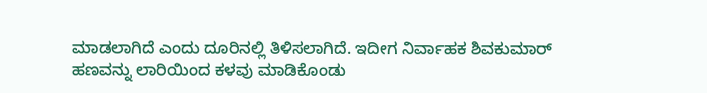ಮಾಡಲಾಗಿದೆ ಎಂದು ದೂರಿನಲ್ಲಿ ತಿಳಿಸಲಾಗಿದೆ. ಇದೀಗ ನಿರ್ವಾಹಕ ಶಿವಕುಮಾರ್ ಹಣವನ್ನು ಲಾರಿಯಿಂದ ಕಳವು ಮಾಡಿಕೊಂಡು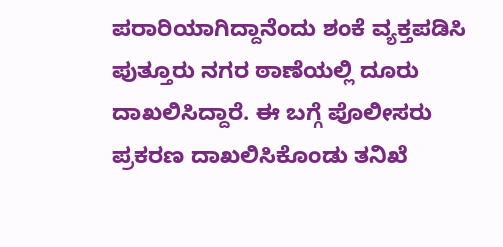ಪರಾರಿಯಾಗಿದ್ದಾನೆಂದು ಶಂಕೆ ವ್ಯಕ್ತಪಡಿಸಿ ಪುತ್ತೂರು ನಗರ ಠಾಣೆಯಲ್ಲಿ ದೂರು ದಾಖಲಿಸಿದ್ದಾರೆ. ಈ ಬಗ್ಗೆ ಪೊಲೀಸರು ಪ್ರಕರಣ ದಾಖಲಿಸಿಕೊಂಡು ತನಿಖೆ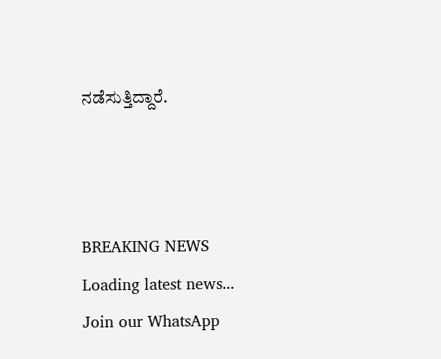ನಡೆಸುತ್ತಿದ್ದಾರೆ.



BREAKING NEWS
Loading latest news...
Join our WhatsApp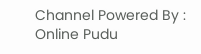Channel Powered By : Online Pudu